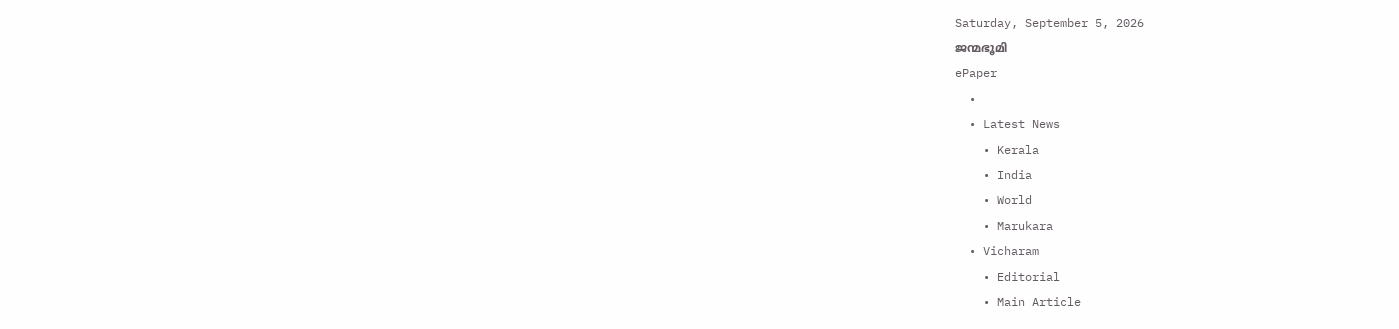Saturday, September 5, 2026
ജന്മഭൂമി
ePaper
  •
  • Latest News
    • Kerala
    • India
    • World
    • Marukara
  • Vicharam
    • Editorial
    • Main Article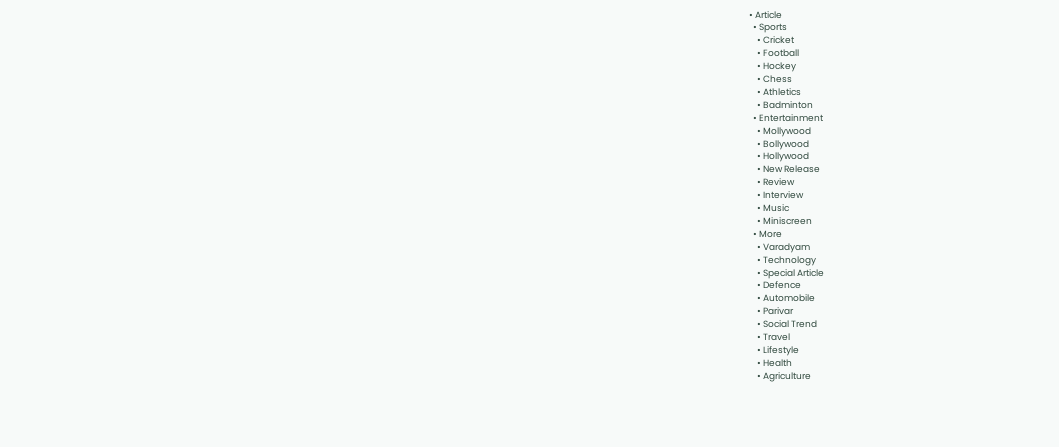• Article
  • Sports
    • Cricket
    • Football
    • Hockey
    • Chess
    • Athletics
    • Badminton
  • Entertainment
    • Mollywood
    • Bollywood
    • Hollywood
    • New Release
    • Review
    • Interview
    • Music
    • Miniscreen
  • More
    • Varadyam
    • Technology
    • Special Article
    • Defence
    • Automobile
    • Parivar
    • Social Trend
    • Travel
    • Lifestyle
    • Health
    • Agriculture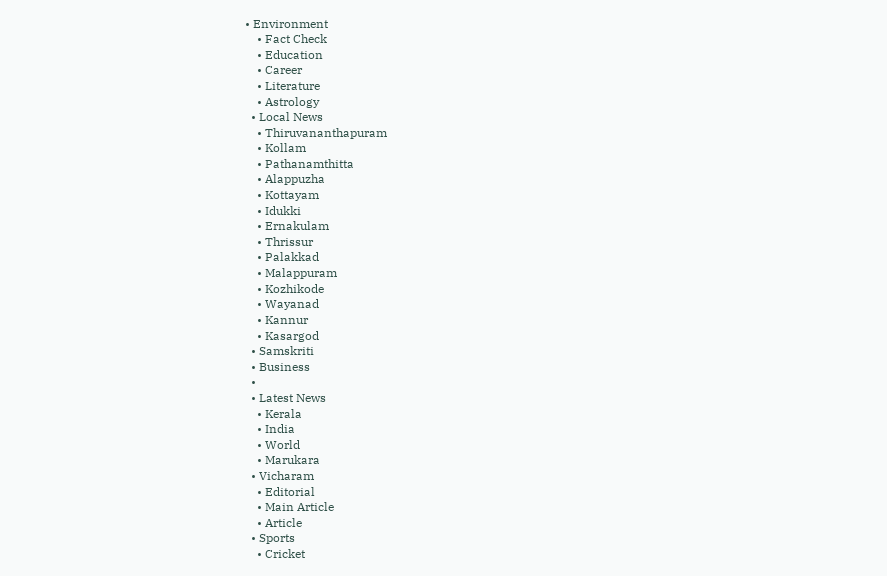• Environment
    • Fact Check
    • Education
    • Career
    • Literature
    • Astrology
  • Local News
    • Thiruvananthapuram
    • Kollam
    • Pathanamthitta
    • Alappuzha
    • Kottayam
    • Idukki
    • Ernakulam
    • Thrissur
    • Palakkad
    • Malappuram
    • Kozhikode
    • Wayanad
    • Kannur
    • Kasargod
  • Samskriti
  • Business
  •
  • Latest News
    • Kerala
    • India
    • World
    • Marukara
  • Vicharam
    • Editorial
    • Main Article
    • Article
  • Sports
    • Cricket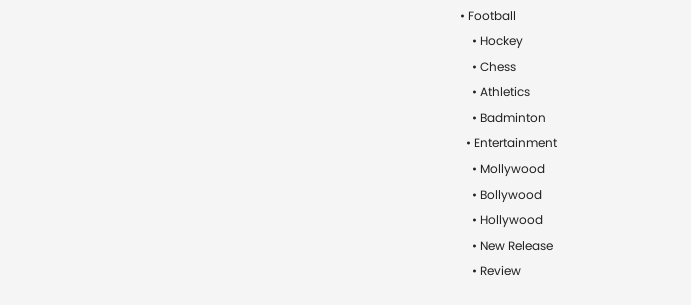• Football
    • Hockey
    • Chess
    • Athletics
    • Badminton
  • Entertainment
    • Mollywood
    • Bollywood
    • Hollywood
    • New Release
    • Review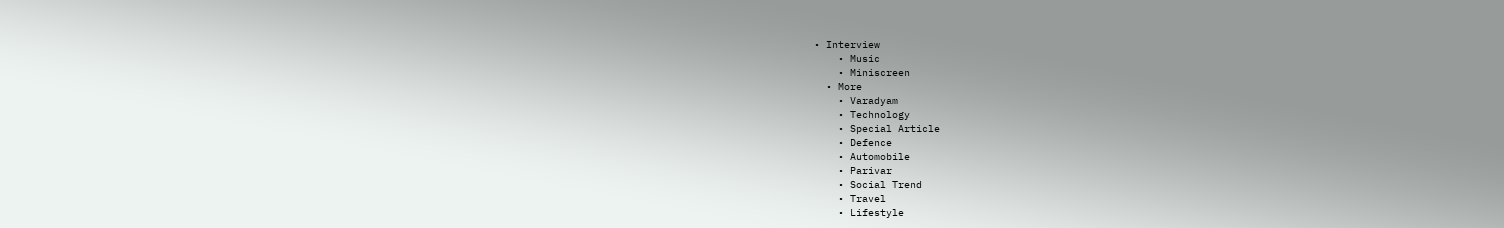• Interview
    • Music
    • Miniscreen
  • More
    • Varadyam
    • Technology
    • Special Article
    • Defence
    • Automobile
    • Parivar
    • Social Trend
    • Travel
    • Lifestyle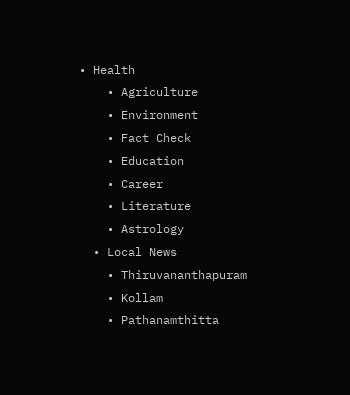• Health
    • Agriculture
    • Environment
    • Fact Check
    • Education
    • Career
    • Literature
    • Astrology
  • Local News
    • Thiruvananthapuram
    • Kollam
    • Pathanamthitta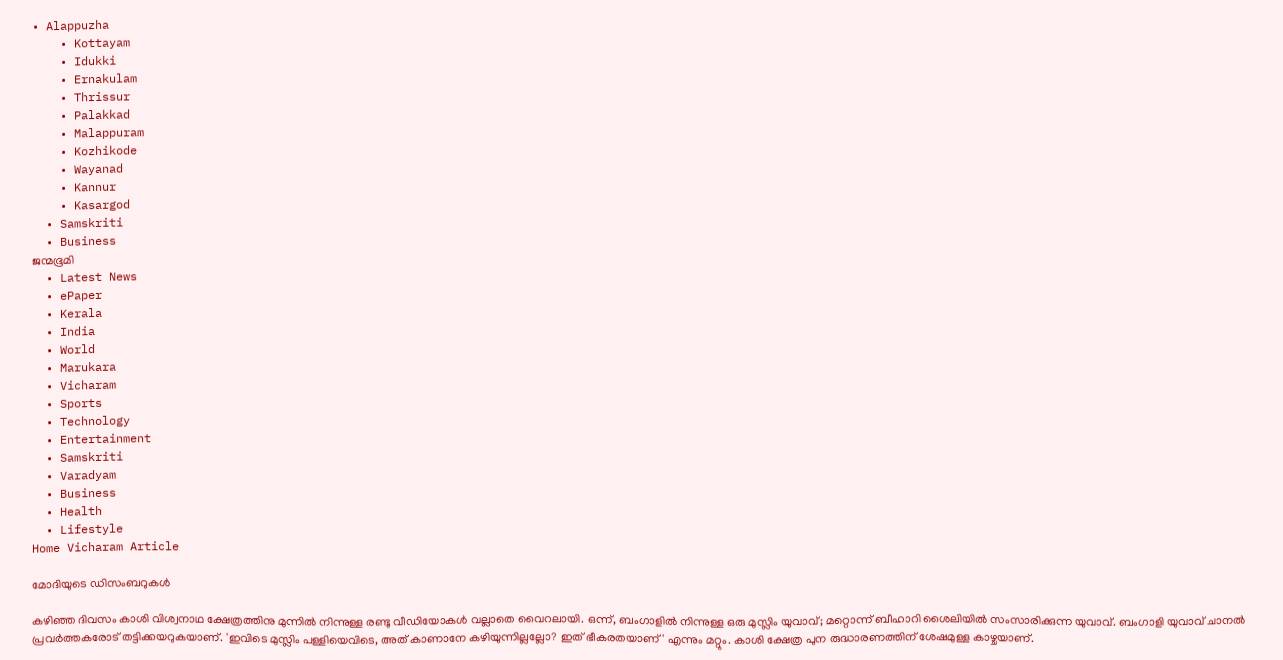• Alappuzha
    • Kottayam
    • Idukki
    • Ernakulam
    • Thrissur
    • Palakkad
    • Malappuram
    • Kozhikode
    • Wayanad
    • Kannur
    • Kasargod
  • Samskriti
  • Business
ജന്മഭൂമി
  • Latest News
  • ePaper
  • Kerala
  • India
  • World
  • Marukara
  • Vicharam
  • Sports
  • Technology
  • Entertainment
  • Samskriti
  • Varadyam
  • Business
  • Health
  • Lifestyle
Home Vicharam Article

മോദിയുടെ ഡിസംബറുകള്‍

കഴിഞ്ഞ ദിവസം കാശി വിശ്വനാഥ ക്ഷേത്രത്തിനു മുന്നില്‍ നിന്നുള്ള രണ്ടു വീഡിയോകള്‍ വല്ലാതെ വൈറലായി. ഒന്ന്, ബംഗാളില്‍ നിന്നുള്ള ഒരു മുസ്ലിം യുവാവ്; മറ്റൊന്ന് ബീഹാറി ശൈലിയില്‍ സംസാരിക്കുന്ന യുവാവ്. ബംഗാളി യുവാവ് ചാനല്‍ പ്രവര്‍ത്തകരോട് തട്ടിക്കയറുകയാണ്. 'ഇവിടെ മുസ്ലിം പള്ളിയെവിടെ, അത് കാണാനേ കഴിയുന്നില്ലല്ലോ? ഇത് ഭീകരതയാണ്' എന്നും മറ്റും. കാശി ക്ഷേത്ര പുന രുദ്ധാരണത്തിന് ശേഷമുള്ള കാഴ്ചയാണ്.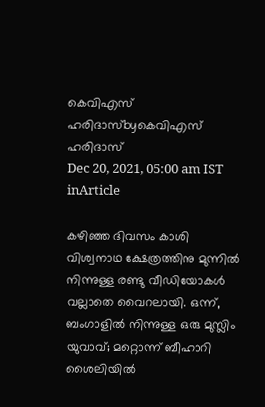കെവിഎസ് ഹരിദാസ്byകെവിഎസ് ഹരിദാസ്
Dec 20, 2021, 05:00 am IST
inArticle

കഴിഞ്ഞ ദിവസം കാശി വിശ്വനാഥ ക്ഷേത്രത്തിനു മുന്നില്‍ നിന്നുള്ള രണ്ടു വീഡിയോകള്‍ വല്ലാതെ വൈറലായി. ഒന്ന്, ബംഗാളില്‍ നിന്നുള്ള ഒരു മുസ്ലിം യുവാവ്; മറ്റൊന്ന് ബീഹാറി ശൈലിയില്‍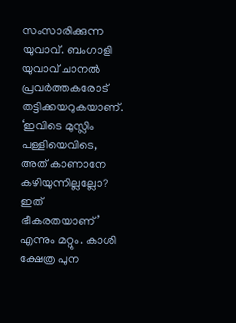സംസാരിക്കുന്ന യുവാവ്. ബംഗാളി യുവാവ് ചാനല്‍ പ്രവര്‍ത്തകരോട് തട്ടിക്കയറുകയാണ്. ‘ഇവിടെ മുസ്ലിം പള്ളിയെവിടെ, അത് കാണാനേ കഴിയുന്നില്ലല്ലോ?  ഇത് ഭീകരതയാണ്’ എന്നും മറ്റും. കാശി ക്ഷേത്ര പുന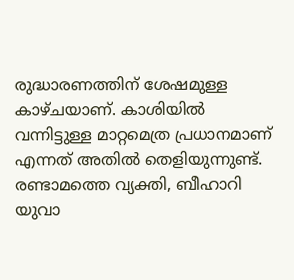രുദ്ധാരണത്തിന് ശേഷമുള്ള കാഴ്ചയാണ്. കാശിയില്‍ വന്നിട്ടുള്ള മാറ്റമെത്ര പ്രധാനമാണ് എന്നത് അതില്‍ തെളിയുന്നുണ്ട്. രണ്ടാമത്തെ വ്യക്തി, ബീഹാറി യുവാ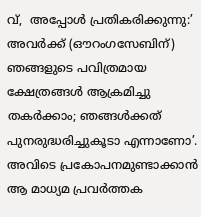വ്,  അപ്പോള്‍ പ്രതികരിക്കുന്നു:’ അവര്‍ക്ക് (ഔറംഗസേബിന്) ഞങ്ങളുടെ പവിത്രമായ ക്ഷേത്രങ്ങള്‍ ആക്രമിച്ചു തകര്‍ക്കാം; ഞങ്ങള്‍ക്കത് പുനരുദ്ധരിച്ചുകൂടാ എന്നാണോ’. അവിടെ പ്രകോപനമുണ്ടാക്കാന്‍ ആ മാധ്യമ പ്രവര്‍ത്തക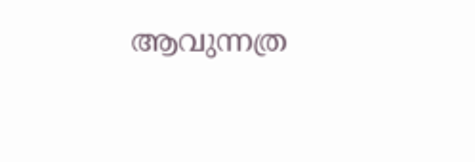ആവുന്നത്ര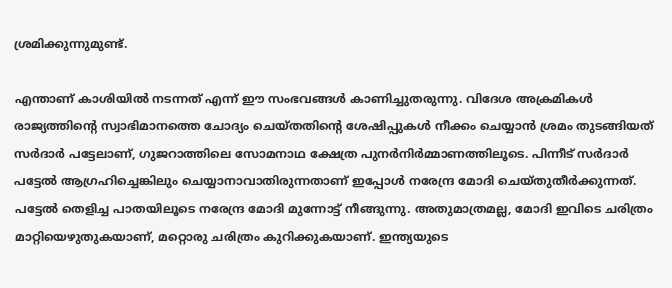ശ്രമിക്കുന്നുമുണ്ട്.

എന്താണ് കാശിയില്‍ നടന്നത് എന്ന് ഈ സംഭവങ്ങള്‍ കാണിച്ചുതരുന്നു. വിദേശ അക്രമികള്‍ രാജ്യത്തിന്റെ സ്വാഭിമാനത്തെ ചോദ്യം ചെയ്തതിന്റെ ശേഷിപ്പുകള്‍ നീക്കം ചെയ്യാന്‍ ശ്രമം തുടങ്ങിയത് സര്‍ദാര്‍ പട്ടേലാണ്, ഗുജറാത്തിലെ സോമനാഥ ക്ഷേത്ര പുനര്‍നിര്‍മ്മാണത്തിലൂടെ. പിന്നീട് സര്‍ദാര്‍ പട്ടേല്‍ ആഗ്രഹിച്ചെങ്കിലും ചെയ്യാനാവാതിരുന്നതാണ് ഇപ്പോള്‍ നരേന്ദ്ര മോദി ചെയ്തുതീര്‍ക്കുന്നത്. പട്ടേല്‍ തെളിച്ച പാതയിലൂടെ നരേന്ദ്ര മോദി മുന്നോട്ട് നീങ്ങുന്നു. അതുമാത്രമല്ല, മോദി ഇവിടെ ചരിത്രം മാറ്റിയെഴുതുകയാണ്, മറ്റൊരു ചരിത്രം കുറിക്കുകയാണ്. ഇന്ത്യയുടെ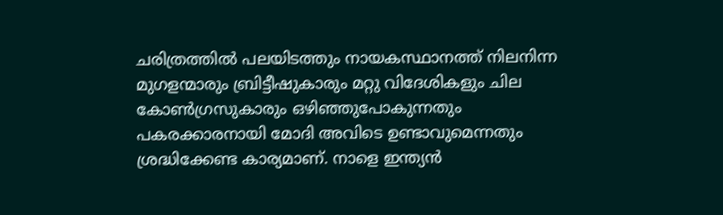ചരിത്രത്തില്‍ പലയിടത്തും നായകസ്ഥാനത്ത് നിലനിന്ന മുഗളന്മാരും ബ്രിട്ടീഷുകാരും മറ്റു വിദേശികളും ചില കോണ്‍ഗ്രസുകാരും ഒഴിഞ്ഞുപോകുന്നതും പകരക്കാരനായി മോദി അവിടെ ഉണ്ടാവുമെന്നതും ശ്രദ്ധിക്കേണ്ട കാര്യമാണ്. നാളെ ഇന്ത്യന്‍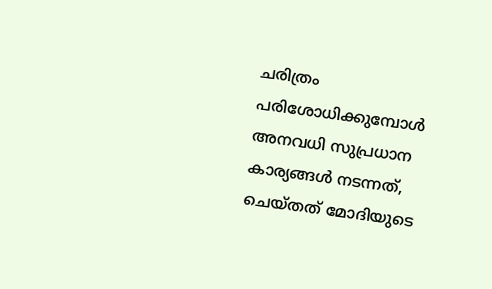ചരിത്രം പരിശോധിക്കുമ്പോള്‍ അനവധി സുപ്രധാന കാര്യങ്ങള്‍ നടന്നത്, ചെയ്തത് മോദിയുടെ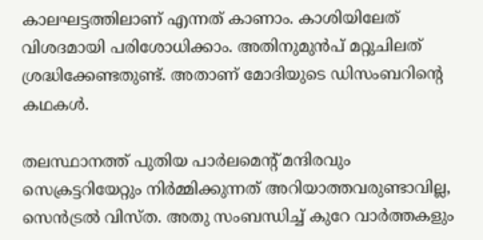കാലഘട്ടത്തിലാണ് എന്നത് കാണാം. കാശിയിലേത് വിശദമായി പരിശോധിക്കാം. അതിനുമുന്‍പ് മറ്റുചിലത് ശ്രദ്ധിക്കേണ്ടതുണ്ട്. അതാണ് മോദിയുടെ ഡിസംബറിന്റെ കഥകള്‍.

തലസ്ഥാനത്ത് പുതിയ പാര്‍ലമെന്റ് മന്ദിരവും സെക്രട്ടറിയേറ്റും നിര്‍മ്മിക്കുന്നത് അറിയാത്തവരുണ്ടാവില്ല, സെന്‍ട്രല്‍ വിസ്ത. അതു സംബന്ധിച്ച് കുറേ വാര്‍ത്തകളും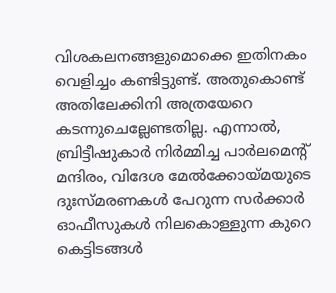വിശകലനങ്ങളുമൊക്കെ ഇതിനകം വെളിച്ചം കണ്ടിട്ടുണ്ട്. അതുകൊണ്ട് അതിലേക്കിനി അത്രയേറെ കടന്നുചെല്ലേണ്ടതില്ല. എന്നാല്‍, ബ്രിട്ടീഷുകാര്‍ നിര്‍മ്മിച്ച പാര്‍ലമെന്റ് മന്ദിരം, വിദേശ മേല്‍ക്കോയ്‌മയുടെ ദുഃസ്മരണകള്‍ പേറുന്ന സര്‍ക്കാര്‍ ഓഫീസുകള്‍ നിലകൊള്ളുന്ന കുറെ കെട്ടിടങ്ങള്‍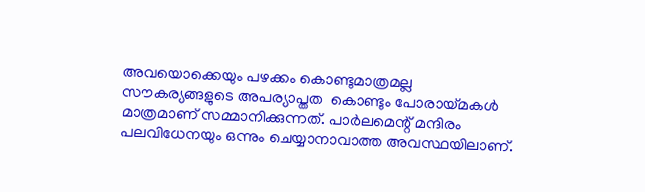അവയൊക്കെയും പഴക്കം കൊണ്ടുമാത്രമല്ല സൗകര്യങ്ങളുടെ അപര്യാപ്തത  കൊണ്ടും പോരായ്‌മകള്‍ മാത്രമാണ് സമ്മാനിക്കുന്നത്. പാര്‍ലമെന്റ് മന്ദിരം പലവിധേനയും ഒന്നും ചെയ്യാനാവാത്ത അവസ്ഥയിലാണ്.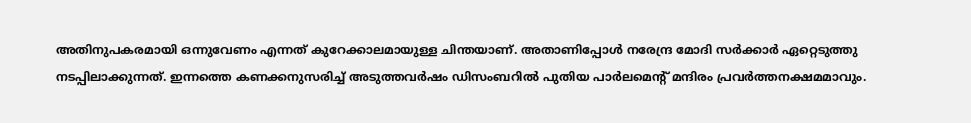അതിനുപകരമായി ഒന്നുവേണം എന്നത് കുറേക്കാലമായുള്ള ചിന്തയാണ്. അതാണിപ്പോള്‍ നരേന്ദ്ര മോദി സര്‍ക്കാര്‍ ഏറ്റെടുത്തു നടപ്പിലാക്കുന്നത്. ഇന്നത്തെ കണക്കനുസരിച്ച് അടുത്തവര്‍ഷം ഡിസംബറില്‍ പുതിയ പാര്‍ലമെന്റ് മന്ദിരം പ്രവര്‍ത്തനക്ഷമമാവും.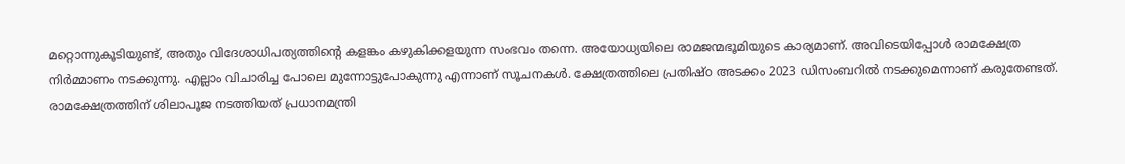മറ്റൊന്നുകൂടിയുണ്ട്, അതും വിദേശാധിപത്യത്തിന്റെ കളങ്കം കഴുകിക്കളയുന്ന സംഭവം തന്നെ. അയോധ്യയിലെ രാമജന്മഭൂമിയുടെ കാര്യമാണ്. അവിടെയിപ്പോള്‍ രാമക്ഷേത്ര നിര്‍മ്മാണം നടക്കുന്നു. എല്ലാം വിചാരിച്ച പോലെ മുന്നോട്ടുപോകുന്നു എന്നാണ് സൂചനകള്‍. ക്ഷേത്രത്തിലെ പ്രതിഷ്ഠ അടക്കം 2023 ഡിസംബറില്‍ നടക്കുമെന്നാണ് കരുതേണ്ടത്. രാമക്ഷേത്രത്തിന് ശിലാപൂജ നടത്തിയത് പ്രധാനമന്ത്രി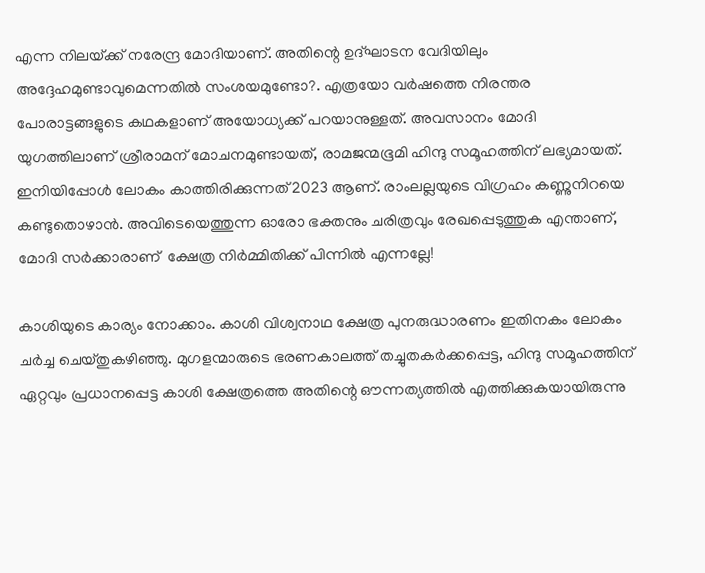എന്ന നിലയ്‌ക്ക് നരേന്ദ്ര മോദിയാണ്. അതിന്റെ ഉദ്ഘാടന വേദിയിലും അദ്ദേഹമുണ്ടാവുമെന്നതില്‍ സംശയമുണ്ടോ?. എത്രയോ വര്‍ഷത്തെ നിരന്തര പോരാട്ടങ്ങളുടെ കഥകളാണ് അയോധ്യക്ക് പറയാനുള്ളത്. അവസാനം മോദി യുഗത്തിലാണ് ശ്രീരാമന് മോചനമുണ്ടായത്, രാമജന്മഭൂമി ഹിന്ദു സമൂഹത്തിന് ലഭ്യമായത്. ഇനിയിപ്പോള്‍ ലോകം കാത്തിരിക്കുന്നത് 2023 ആണ്. രാംലല്ലയുടെ വിഗ്രഹം കണ്ണുനിറയെ കണ്ടുതൊഴാന്‍. അവിടെയെത്തുന്ന ഓരോ ഭക്തനും ചരിത്രവും രേഖപ്പെടുത്തുക എന്താണ്, മോദി സര്‍ക്കാരാണ്  ക്ഷേത്ര നിര്‍മ്മിതിക്ക് പിന്നില്‍ എന്നല്ലേ!

കാശിയുടെ കാര്യം നോക്കാം. കാശി വിശ്വനാഥ ക്ഷേത്ര പുനരുദ്ധാരണം ഇതിനകം ലോകം ചര്‍ച്ച ചെയ്തുകഴിഞ്ഞു. മുഗളന്മാരുടെ ഭരണകാലത്ത് തച്ചുതകര്‍ക്കപ്പെട്ട, ഹിന്ദു സമൂഹത്തിന് ഏറ്റവും പ്രധാനപ്പെട്ട കാശി ക്ഷേത്രത്തെ അതിന്റെ ഔന്നത്യത്തില്‍ എത്തിക്കുകയായിരുന്നു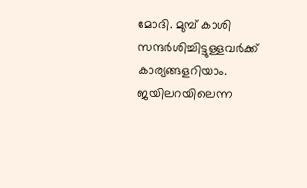മോദി. മുമ്പ് കാശി സന്ദര്‍ശിച്ചിട്ടുള്ളവര്‍ക്ക് കാര്യങ്ങളറിയാം. ജയിലറയിലെന്ന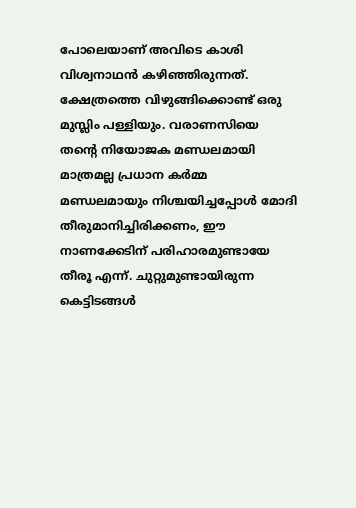പോലെയാണ് അവിടെ കാശി വിശ്വനാഥന്‍ കഴിഞ്ഞിരുന്നത്. ക്ഷേത്രത്തെ വിഴുങ്ങിക്കൊണ്ട് ഒരു മുസ്ലിം പള്ളിയും. വരാണസിയെ തന്റെ നിയോജക മണ്ഡലമായി മാത്രമല്ല പ്രധാന കര്‍മ്മ മണ്ഡലമായും നിശ്ചയിച്ചപ്പോള്‍ മോദി തീരുമാനിച്ചിരിക്കണം, ഈ നാണക്കേടിന് പരിഹാരമുണ്ടായേ തീരൂ എന്ന്. ചുറ്റുമുണ്ടായിരുന്ന കെട്ടിടങ്ങള്‍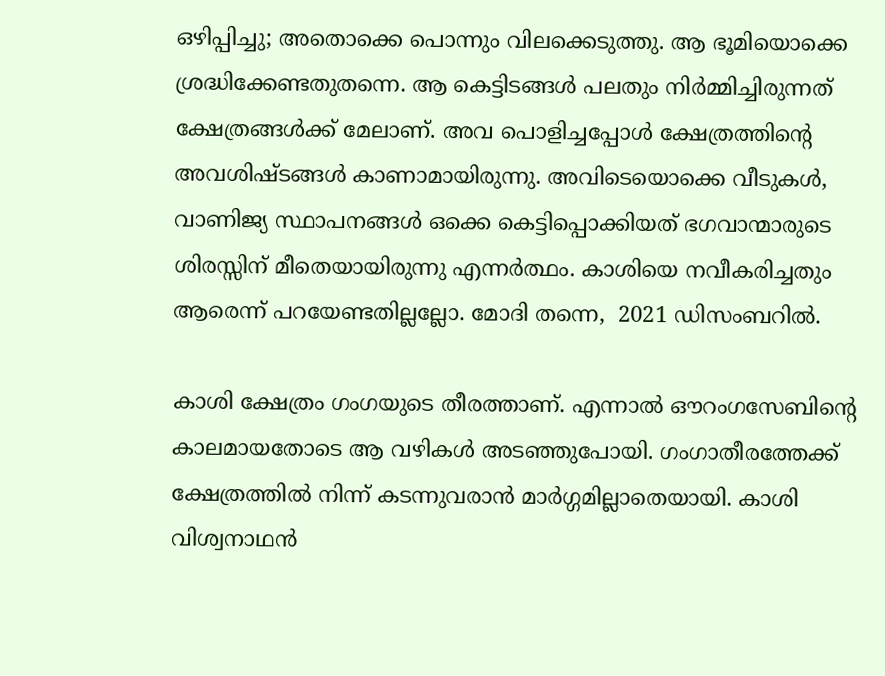ഒഴിപ്പിച്ചു; അതൊക്കെ പൊന്നും വിലക്കെടുത്തു. ആ ഭൂമിയൊക്കെ ശ്രദ്ധിക്കേണ്ടതുതന്നെ. ആ കെട്ടിടങ്ങള്‍ പലതും നിര്‍മ്മിച്ചിരുന്നത് ക്ഷേത്രങ്ങള്‍ക്ക് മേലാണ്. അവ പൊളിച്ചപ്പോള്‍ ക്ഷേത്രത്തിന്റെ അവശിഷ്ടങ്ങള്‍ കാണാമായിരുന്നു. അവിടെയൊക്കെ വീടുകള്‍, വാണിജ്യ സ്ഥാപനങ്ങള്‍ ഒക്കെ കെട്ടിപ്പൊക്കിയത് ഭഗവാന്മാരുടെ ശിരസ്സിന് മീതെയായിരുന്നു എന്നര്‍ത്ഥം. കാശിയെ നവീകരിച്ചതും ആരെന്ന് പറയേണ്ടതില്ലല്ലോ. മോദി തന്നെ,  2021 ഡിസംബറില്‍.

കാശി ക്ഷേത്രം ഗംഗയുടെ തീരത്താണ്. എന്നാല്‍ ഔറംഗസേബിന്റെ കാലമായതോടെ ആ വഴികള്‍ അടഞ്ഞുപോയി. ഗംഗാതീരത്തേക്ക് ക്ഷേത്രത്തില്‍ നിന്ന് കടന്നുവരാന്‍ മാര്‍ഗ്ഗമില്ലാതെയായി. കാശി വിശ്വനാഥന്‍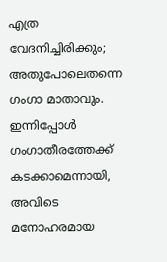എത്ര വേദനിച്ചിരിക്കും; അതുപോലെതന്നെ ഗംഗാ മാതാവും. ഇന്നിപ്പോള്‍ ഗംഗാതീരത്തേക്ക് കടക്കാമെന്നായി, അവിടെ മനോഹരമായ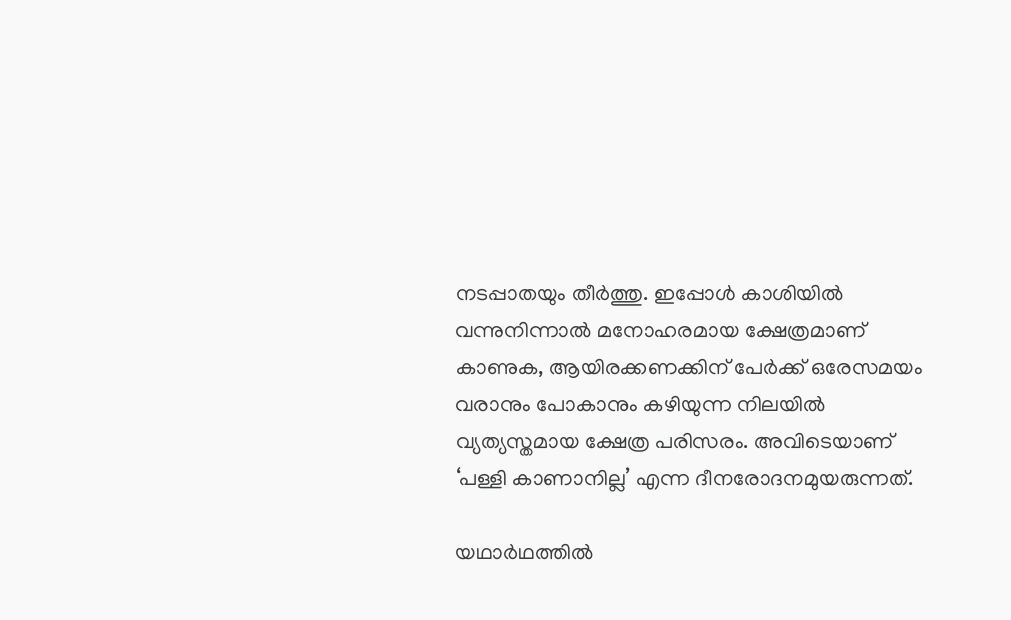നടപ്പാതയും തീര്‍ത്തു. ഇപ്പോള്‍ കാശിയില്‍ വന്നുനിന്നാല്‍ മനോഹരമായ ക്ഷേത്രമാണ് കാണുക, ആയിരക്കണക്കിന് പേര്‍ക്ക് ഒരേസമയം വരാനും പോകാനും കഴിയുന്ന നിലയില്‍ വ്യത്യസ്തമായ ക്ഷേത്ര പരിസരം. അവിടെയാണ് ‘പള്ളി കാണാനില്ല’ എന്ന ദീനരോദനമുയരുന്നത്.

യഥാര്‍ഥത്തില്‍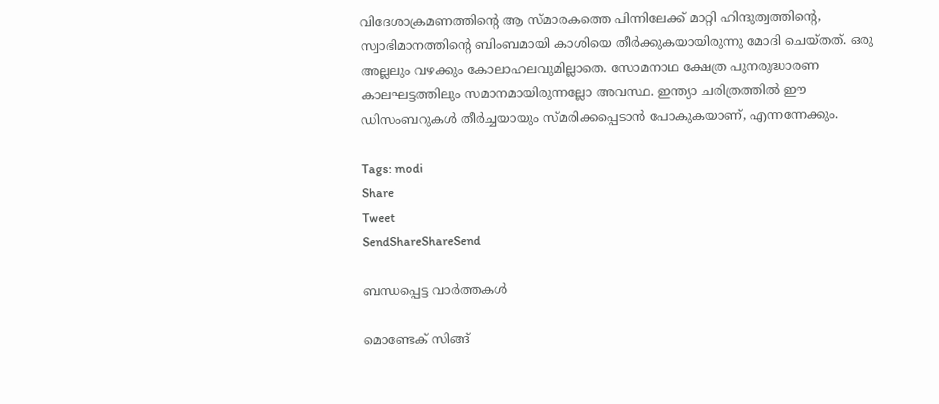വിദേശാക്രമണത്തിന്റെ ആ സ്മാരകത്തെ പിന്നിലേക്ക് മാറ്റി ഹിന്ദുത്വത്തിന്റെ, സ്വാഭിമാനത്തിന്റെ ബിംബമായി കാശിയെ തീര്‍ക്കുകയായിരുന്നു മോദി ചെയ്തത്. ഒരു അല്ലലും വഴക്കും കോലാഹലവുമില്ലാതെ. സോമനാഥ ക്ഷേത്ര പുനരുദ്ധാരണ കാലഘട്ടത്തിലും സമാനമായിരുന്നല്ലോ അവസ്ഥ. ഇന്ത്യാ ചരിത്രത്തില്‍ ഈ ഡിസംബറുകള്‍ തീര്‍ച്ചയായും സ്മരിക്കപ്പെടാന്‍ പോകുകയാണ്, എന്നന്നേക്കും.

Tags: modi
Share
Tweet
SendShareShareSend

ബന്ധപ്പെട്ട വാര്‍ത്തകള്‍

മൊണ്ടേക് സിങ്ങ്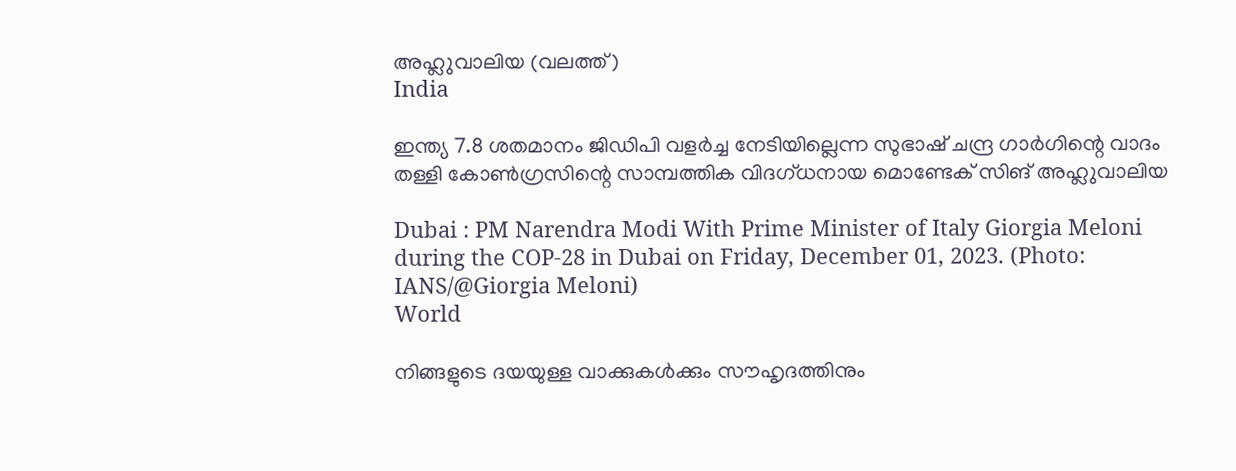അഹ്ലുവാലിയ (വലത്ത്)
India

ഇന്ത്യ 7.8 ശതമാനം ജിഡിപി വളര്‍ച്ച നേടിയില്ലെന്ന സുഭാഷ് ചന്ദ്ര ഗാര്‍ഗിന്റെ വാദം തള്ളി കോണ്‍ഗ്രസിന്റെ സാമ്പത്തിക വിദഗ്ധനായ മൊണ്ടേക് സിങ് അഹ്ലുവാലിയ

Dubai : PM Narendra Modi With Prime Minister of Italy Giorgia Meloni during the COP-28 in Dubai on Friday, December 01, 2023. (Photo: IANS/@Giorgia Meloni)
World

നിങ്ങളുടെ ദയയുള്ള വാക്കുകൾക്കും സൗഹൃദത്തിനും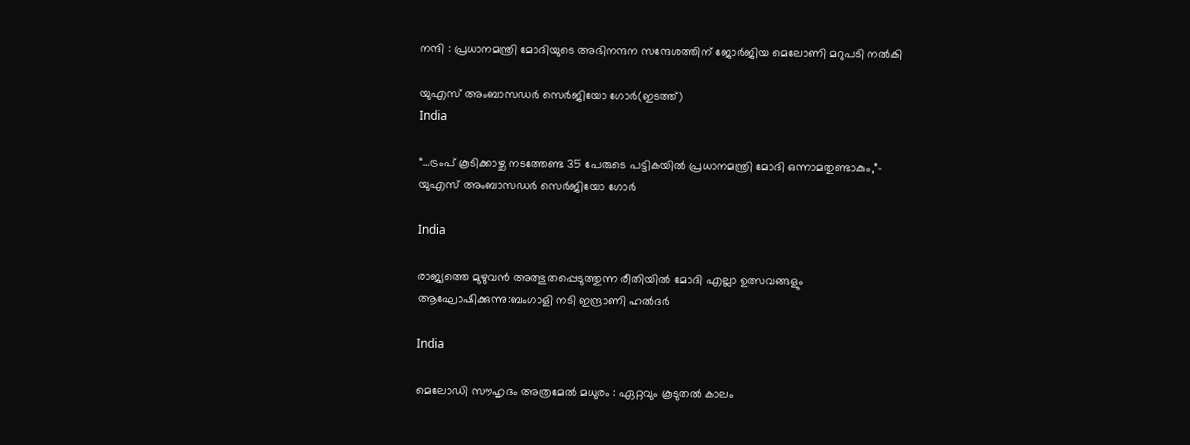നന്ദി : പ്രധാനമന്ത്രി മോദിയുടെ അഭിനന്ദന സന്ദേശത്തിന് ജോർജിയ മെലോണി മറുപടി നൽകി

യുഎസ് അംബാസഡർ സെർജിയോ ഗോർ(ഇടത്ത്)
India

“…ട്രംപ് കൂടിക്കാഴ്ച നടത്തേണ്ട 35 പേരുടെ പട്ടികയിൽ പ്രധാനമന്ത്രി മോദി ഒന്നാമതുണ്ടാകും,”- യുഎസ് അംബാസഡർ സെർജിയോ ഗോർ

India

രാജ്യത്തെ മുഴുവന്‍ അത്ഭുതപ്പെടുത്തുന്ന രീതിയില്‍ മോദി എല്ലാ ഉത്സവങ്ങളും ആഘോഷിക്കുന്നു:ബംഗാളി നടി ഇന്ദ്രാണി ഹല്‍ദര്‍

India

മെലോഡി സൗഹൃദം അത്രമേൽ മധുരം : ഏറ്റവും കൂടുതൽ കാലം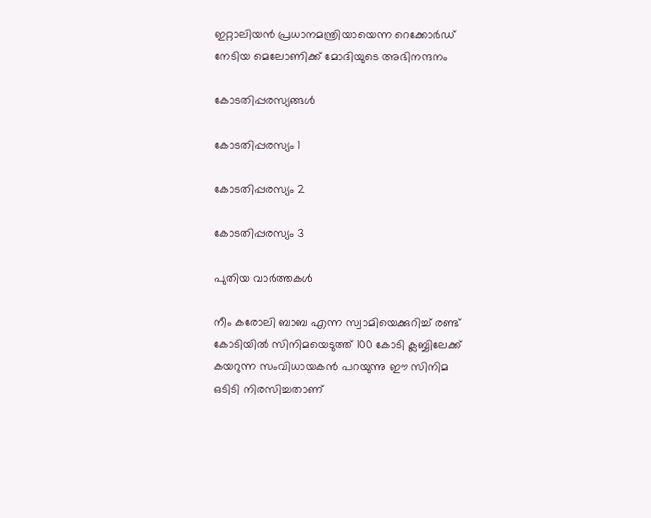ഇറ്റാലിയൻ പ്രധാനമന്ത്രിയായെന്ന റെക്കോർഡ് നേടിയ മെലോണിക്ക് മോദിയുടെ അഭിനന്ദനം

കോടതിപ്പരസ്യങ്ങള്‍

കോടതിപ്പരസ്യം 1

കോടതിപ്പരസ്യം 2

കോടതിപ്പരസ്യം 3

പുതിയ വാര്‍ത്തകള്‍

നീം കരോലി ബാബ എന്ന സ്വാമിയെക്കുറിച്ച് രണ്ട് കോടിയില്‍ സിനിമയെടുത്ത് 100 കോടി ക്ലബ്ബിലേക്ക് കയറുന്ന സംവിധായകന്‍ പറയുന്നു ഈ സിനിമ ഒടിടി നിരസിച്ചതാണ്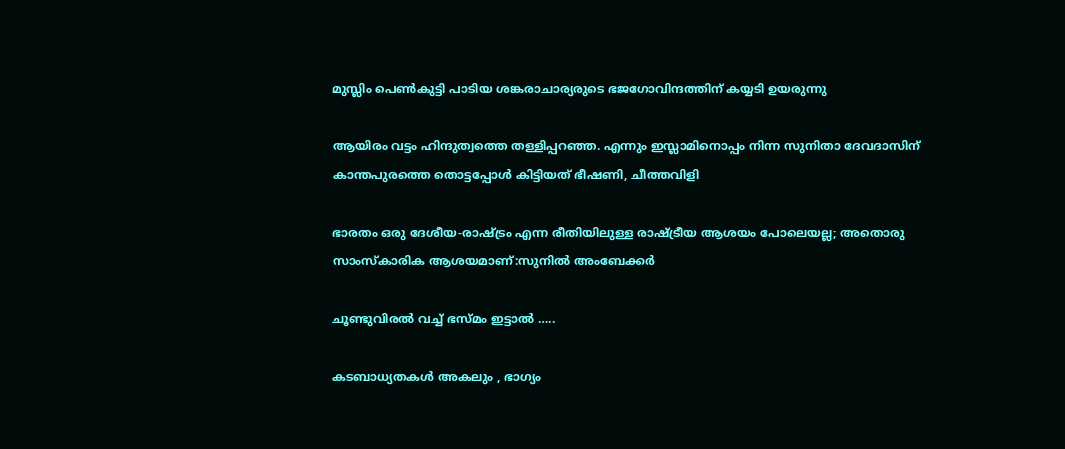മുസ്ലിം പെണ്‍കുട്ടി പാടിയ ശങ്കരാചാര്യരുടെ ഭജഗോവിന്ദത്തിന് കയ്യടി ഉയരുന്നു

ആയിരം വട്ടം ഹിന്ദുത്വത്തെ തള്ളിപ്പറഞ്ഞ. എന്നും ഇസ്ലാമിനൊപ്പം നിന്ന സുനിതാ ദേവദാസിന് കാന്തപുരത്തെ തൊട്ടപ്പോള്‍ കിട്ടിയത് ഭീഷണി, ചീത്തവിളി

ഭാരതം ഒരു ദേശീയ-രാഷ്‌ട്രം എന്ന രീതിയിലുള്ള രാഷ്‌ട്രീയ ആശയം പോലെയല്ല; അതൊരു സാംസ്കാരിക ആശയമാണ്:സുനില്‍ അംബേക്കര്‍

ചൂണ്ടുവിരല്‍ വച്ച് ഭസ്മം ഇട്ടാൽ …..

കടബാധ്യതകൾ അകലും , ഭാഗ്യം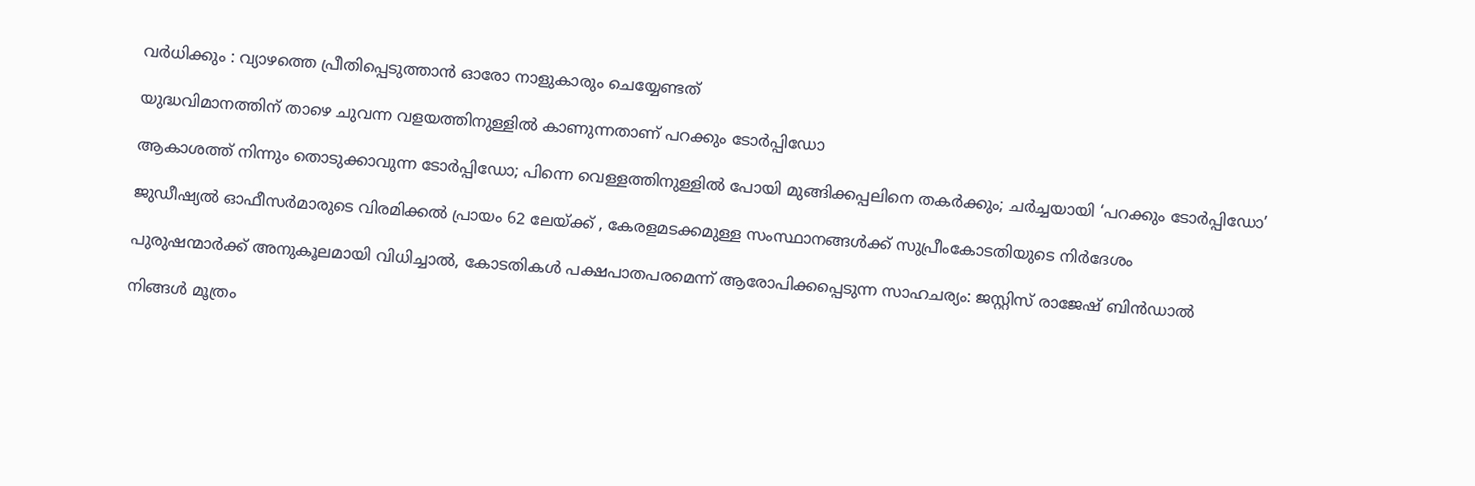വർധിക്കും : വ്യാഴത്തെ പ്രീതിപ്പെടുത്താൻ ഓരോ നാളുകാരും ചെയ്യേണ്ടത്

യുദ്ധവിമാനത്തിന് താഴെ ചുവന്ന വളയത്തിനുള്ളില്‍ കാണുന്നതാണ് പറക്കും ടോര്‍പ്പിഡോ

ആകാശത്ത് നിന്നും തൊടുക്കാവുന്ന ടോര്‍പ്പിഡോ; പിന്നെ വെള്ളത്തിനുള്ളില്‍ പോയി മുങ്ങിക്കപ്പലിനെ തകര്‍ക്കും; ചര്‍ച്ചയായി ‘പറക്കും ടോര്‍പ്പിഡോ’

ജുഡീഷ്യല്‍ ഓഫീസര്‍മാരുടെ വിരമിക്കല്‍ പ്രായം 62 ലേയ്‌ക്ക് , കേരളമടക്കമുള്ള സംസ്ഥാനങ്ങള്‍ക്ക് സുപ്രീംകോടതിയുടെ നിര്‍ദേശം

പുരുഷന്മാര്‍ക്ക് അനുകൂലമായി വിധിച്ചാല്‍, കോടതികള്‍ പക്ഷപാതപരമെന്ന് ആരോപിക്കപ്പെടുന്ന സാഹചര്യം: ജസ്റ്റിസ് രാജേഷ് ബിന്‍ഡാല്‍

നിങ്ങൾ മൂത്രം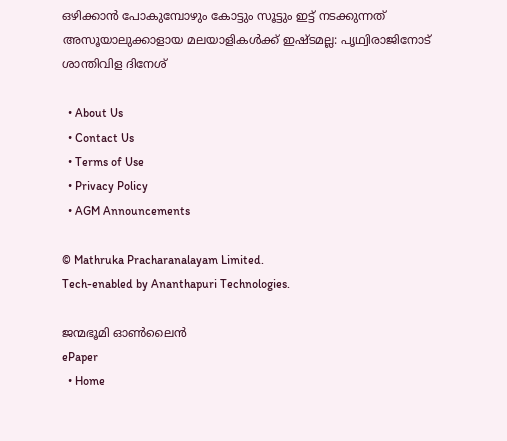ഒഴിക്കാൻ പോകുമ്പോഴും കോട്ടും സൂട്ടും ഇട്ട് നടക്കുന്നത് അസൂയാലുക്കാളായ മലയാളികൾക്ക് ഇഷ്ടമല്ല: പൃഥ്വിരാജിനോട് ശാന്തിവിള ദിനേശ്

  • About Us
  • Contact Us
  • Terms of Use
  • Privacy Policy
  • AGM Announcements

© Mathruka Pracharanalayam Limited.
Tech-enabled by Ananthapuri Technologies.

ജന്മഭൂമി ഓണ്‍ലൈന്‍
ePaper
  • Home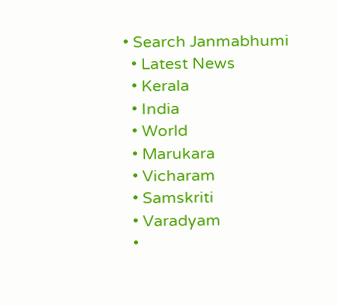• Search Janmabhumi
  • Latest News
  • Kerala
  • India
  • World
  • Marukara
  • Vicharam
  • Samskriti
  • Varadyam
  •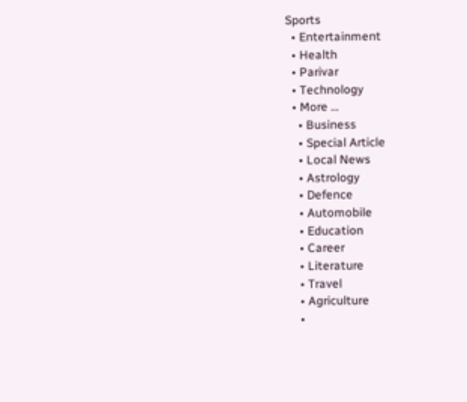Sports
  • Entertainment
  • Health
  • Parivar
  • Technology
  • More …
    • Business
    • Special Article
    • Local News
    • Astrology
    • Defence
    • Automobile
    • Education
    • Career
    • Literature
    • Travel
    • Agriculture
    •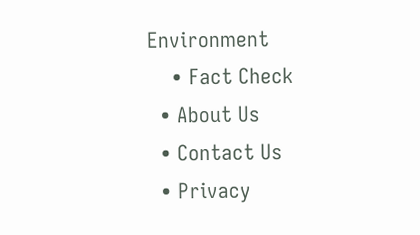Environment
    • Fact Check
  • About Us
  • Contact Us
  • Privacy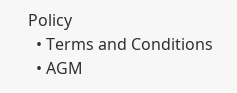Policy
  • Terms and Conditions
  • AGM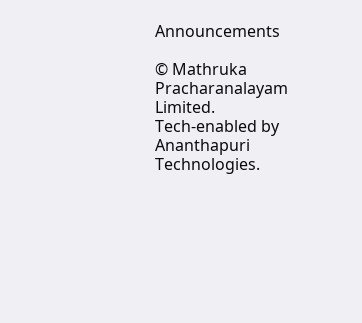Announcements

© Mathruka Pracharanalayam Limited.
Tech-enabled by Ananthapuri Technologies.